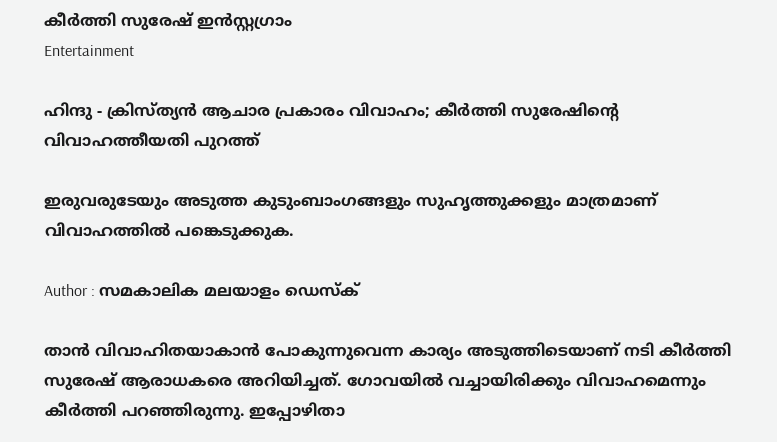കീർത്തി സുരേഷ് ഇൻസ്റ്റഗ്രാം
Entertainment

ഹിന്ദു - ക്രിസ്ത്യൻ ആചാര പ്രകാരം വിവാഹം; കീർത്തി സുരേഷിന്റെ വിവാഹത്തീയതി പുറത്ത്

ഇരുവരുടേയും അടുത്ത കുടുംബാംഗങ്ങളും സുഹൃത്തുക്കളും മാത്രമാണ് വിവാഹത്തിൽ പങ്കെടുക്കുക.

Author : സമകാലിക മലയാളം ഡെസ്ക്

താൻ വിവാഹിതയാകാൻ പോകുന്നുവെന്ന കാര്യം അടുത്തിടെയാണ് നടി കീർത്തി സുരേഷ് ആരാധകരെ അറിയിച്ചത്. ഗോവയിൽ വച്ചായിരിക്കും വിവാഹമെന്നും കീർത്തി പറഞ്ഞിരുന്നു. ഇപ്പോഴിതാ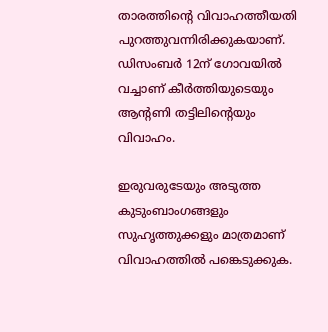താരത്തിന്റെ വിവാഹത്തീയതി പുറത്തുവന്നിരിക്കുകയാണ്. ഡിസംബര്‍ 12ന് ഗോവയില്‍ വച്ചാണ് കീർത്തിയുടെയും ആന്റണി തട്ടിലിന്റെയും വിവാഹം.

ഇരുവരുടേയും അടുത്ത കുടുംബാംഗങ്ങളും സുഹൃത്തുക്കളും മാത്രമാണ് വിവാഹത്തിൽ പങ്കെടുക്കുക.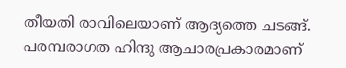തീയതി രാവിലെയാണ് ആദ്യത്തെ ചടങ്ങ്. പരമ്പരാഗത ഹിന്ദു ആചാരപ്രകാരമാണ്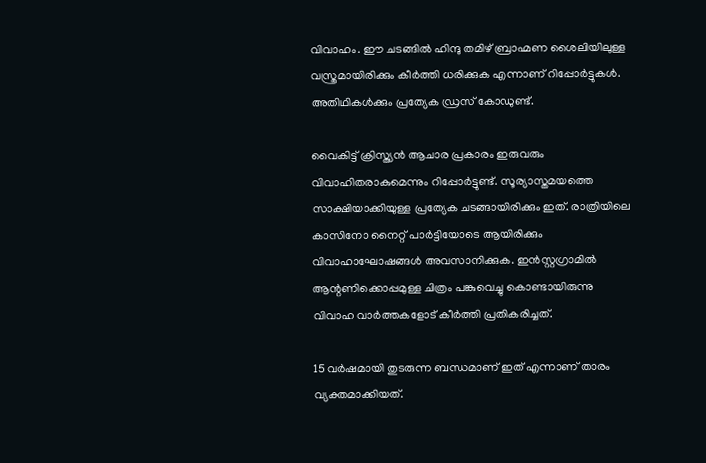വിവാഹം. ഈ ചടങ്ങില്‍ ഹിന്ദു തമിഴ് ബ്രാഹ്മണ ശൈലിയിലുള്ള വസ്ത്രമായിരിക്കും കീര്‍ത്തി ധരിക്കുക എന്നാണ് റിപ്പോര്‍ട്ടുകള്‍. അതിഥികള്‍ക്കും പ്രത്യേക ഡ്രസ് കോഡുണ്ട്.

വൈകിട്ട് ക്രിസ്ത്യൻ ആചാര പ്രകാരം ഇരുവരും വിവാഹിതരാകുമെന്നും റിപ്പോർട്ടുണ്ട്. സൂര്യാസ്തമയത്തെ സാക്ഷിയാക്കിയുള്ള പ്രത്യേക ചടങ്ങായിരിക്കും ഇത്. രാത്രിയിലെ കാസിനോ നൈറ്റ് പാര്‍ട്ടിയോടെ ആയിരിക്കും വിവാഹാഘോഷങ്ങള്‍ അവസാനിക്കുക. ഇന്‍സ്റ്റഗ്രാമില്‍ ആന്റണിക്കൊപ്പമുള്ള ചിത്രം പങ്കുവെച്ചു കൊണ്ടായിരുന്നു വിവാഹ വാര്‍ത്തകളോട് കീര്‍ത്തി പ്രതികരിച്ചത്.

15 വര്‍ഷമായി തുടരുന്ന ബന്ധമാണ് ഇത് എന്നാണ് താരം വ്യക്തമാക്കിയത്.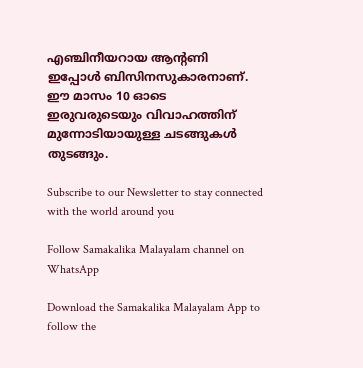എഞ്ചിനീയറായ ആന്റണി ഇപ്പോള്‍ ബിസിനസുകാരനാണ്. ഈ മാസം 10 ഓടെ ഇരുവരുടെയും വിവാഹത്തിന് മുന്നോടിയായുള്ള ചടങ്ങുകൾ തുടങ്ങും.

Subscribe to our Newsletter to stay connected with the world around you

Follow Samakalika Malayalam channel on WhatsApp

Download the Samakalika Malayalam App to follow the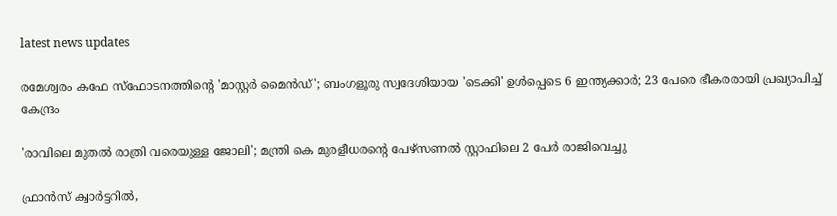latest news updates

രമേശ്വരം കഫേ സ്ഫോടനത്തിന്റെ 'മാസ്റ്റർ മൈൻഡ്'; ബംഗളൂരു സ്വദേശിയായ 'ടെക്കി' ഉൾപ്പെടെ 6 ഇന്ത്യക്കാർ; 23 പേരെ ഭീകരരായി പ്രഖ്യാപിച്ച് കേന്ദ്രം

'രാവിലെ മുതല്‍ രാത്രി വരെയുള്ള ജോലി'; മന്ത്രി കെ മുരളീധരന്റെ പേഴ്‌സണല്‍ സ്റ്റാഫിലെ 2 പേര്‍ രാജിവെച്ചു

ഫ്രാൻസ് ക്വാർട്ടറിൽ,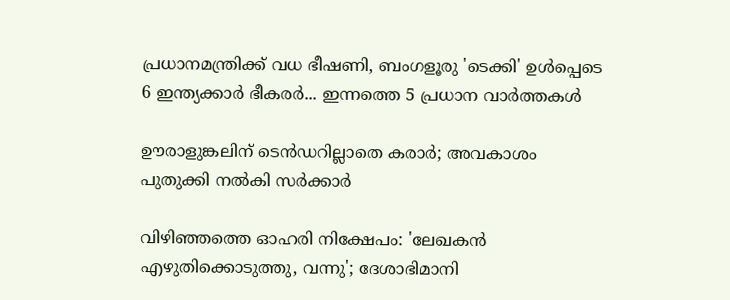പ്രധാനമന്ത്രിക്ക് വധ ഭീഷണി, ബംഗളൂരു 'ടെക്കി' ഉൾപ്പെടെ 6 ഇന്ത്യക്കാർ ഭീകരർ... ഇന്നത്തെ 5 പ്രധാന വാർത്തകൾ

ഊരാളുങ്കലിന് ടെന്‍ഡറില്ലാതെ കരാര്‍; അവകാശം പുതുക്കി നല്‍കി സര്‍ക്കാര്‍

വിഴിഞ്ഞത്തെ ഓഹരി നിക്ഷേപം: 'ലേഖകന്‍ എഴുതിക്കൊടുത്തു, വന്നു'; ദേശാഭിമാനി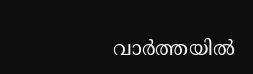വാര്‍ത്തയില്‍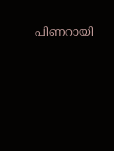പിണറായി